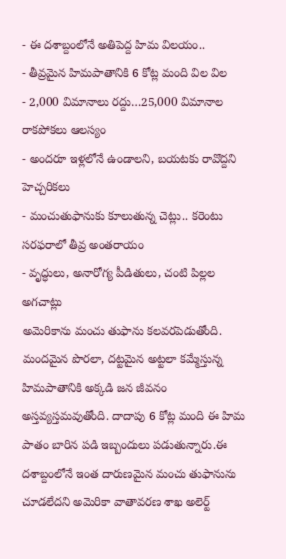- ఈ దశాబ్దంలోనే అతిపెద్ద హిమ విలయం..
- తీవ్రమైన హిమపాతానికి 6 కోట్ల మంది విల విల
- 2,000 విమానాలు రద్దు…25,000 విమానాల రాకపోకలు ఆలస్యం
- అందరూ ఇళ్లలోనే ఉండాలని, బయటకు రావొద్దని హెచ్చరికలు
- మంచుతుఫానుకు కూలుతున్న చెట్లు.. కరెంటు సరఫరాలో తీవ్ర అంతరాయం
- వృద్ధులు, అనారోగ్య పీడితులు, చంటి పిల్లల అగచాట్లు
అమెరికాను మంచు తుఫాను కలవరపెడుతోంది. మందమైన పొరలా, దట్టమైన అట్టలా కమ్మేస్తున్న హిమపాతానికి అక్కడి జన జీవనం అస్తవ్యస్తమవుతోంది. దాదాపు 6 కోట్ల మంది ఈ హిమ పాతం బారిన పడి ఇబ్బందులు పడుతున్నారు.ఈ దశాబ్దంలోనే ఇంత దారుణమైన మంచు తుఫానును చూడలేదని అమెరికా వాతావరణ శాఖ అలెర్ట్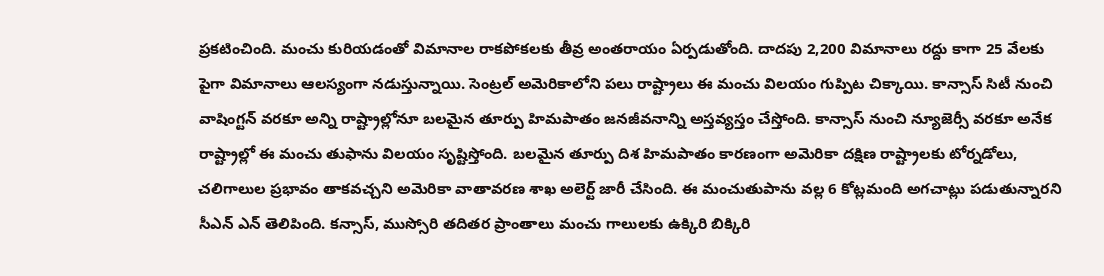ప్రకటించింది. మంచు కురియడంతో విమానాల రాకపోకలకు తీవ్ర అంతరాయం ఏర్పడుతోంది. దాదపు 2,200 విమానాలు రద్దు కాగా 25 వేలకు పైగా విమానాలు ఆలస్యంగా నడుస్తున్నాయి. సెంట్రల్ అమెరికాలోని పలు రాష్ట్రాలు ఈ మంచు విలయం గుప్పిట చిక్కాయి. కాన్సాస్ సిటీ నుంచి వాషింగ్టన్ వరకూ అన్ని రాష్ట్రాల్లోనూ బలమైన తూర్పు హిమపాతం జనజీవనాన్ని అస్తవ్యస్తం చేస్తోంది. కాన్సాస్ నుంచి న్యూజెర్సీ వరకూ అనేక రాష్ట్రాల్లో ఈ మంచు తుఫాను విలయం సృష్టిస్తోంది. బలమైన తూర్పు దిశ హిమపాతం కారణంగా అమెరికా దక్షిణ రాష్ట్రాలకు టోర్నడోలు, చలిగాలుల ప్రభావం తాకవచ్చని అమెరికా వాతావరణ శాఖ అలెర్ట్ జారీ చేసింది. ఈ మంచుతుపాను వల్ల 6 కోట్లమంది అగచాట్లు పడుతున్నారని సీఎన్ ఎన్ తెలిపింది. కన్సాస్, ముస్సోరి తదితర ప్రాంతాలు మంచు గాలులకు ఉక్కిరి బిక్కిరి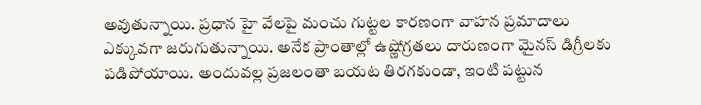అవుతున్నాయి. ప్రధాన హై వేలపై మంచు గుట్టల కారణంగా వాహన ప్రమాదాలు ఎక్కువగా జరుగుతున్నాయి. అనేక ప్రాంతాల్లో ఉష్ణోగ్రతలు దారుణంగా మైనస్ డిగ్రీలకు పడిపోయాయి. అందువల్ల ప్రజలంతా బయట తిరగకుండా, ఇంటి పట్టున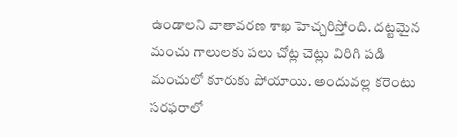ఉండాలని వాతావరణ శాఖ హెచ్చరిస్తోంది. దట్టమైన మంచు గాలులకు పలు చోట్ల చెట్లు విరిగి పడి మంచులో కూరుకు పోయాయి. అందువల్ల కరెంటు సరఫరాలో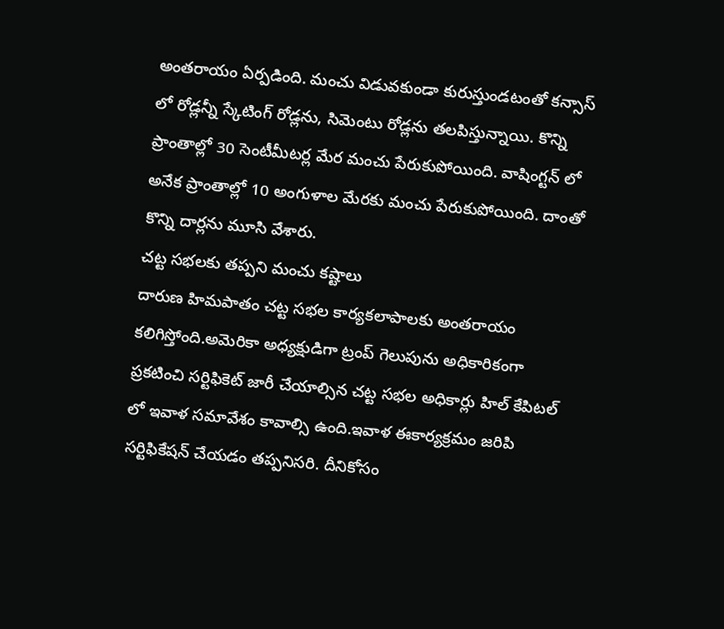అంతరాయం ఏర్పడింది. మంచు విడువకుండా కురుస్తుండటంతో కన్సాస్ లో రోడ్లన్నీ స్కేటింగ్ రోడ్లను, సిమెంటు రోడ్లను తలపిస్తున్నాయి. కొన్ని ప్రాంతాల్లో 30 సెంటీమీటర్ల మేర మంచు పేరుకుపోయింది. వాషింగ్టన్ లో అనేక ప్రాంతాల్లో 10 అంగుళాల మేరకు మంచు పేరుకుపోయింది. దాంతో కొన్ని దార్లను మూసి వేశారు.
చట్ట సభలకు తప్పని మంచు కష్టాలు
దారుణ హిమపాతం చట్ట సభల కార్యకలాపాలకు అంతరాయం కలిగిస్తోంది.అమెరికా అధ్యక్షుడిగా ట్రంప్ గెలుపును అధికారికంగా ప్రకటించి సర్టిఫికెట్ జారీ చేయాల్సిన చట్ట సభల అధికార్లు హిల్ కేపిటల్ లో ఇవాళ సమావేశం కావాల్సి ఉంది.ఇవాళ ఈకార్యక్రమం జరిపి సర్టిఫికేషన్ చేయడం తప్పనిసరి. దీనికోసం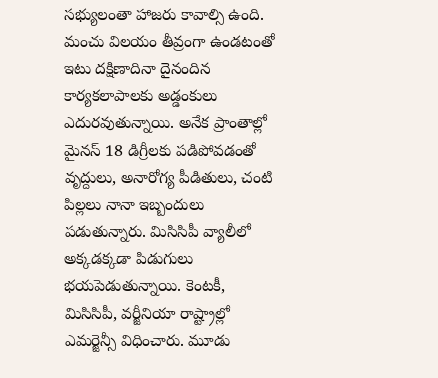సభ్యులంతా హాజరు కావాల్సి ఉంది. మంచు విలయం తీవ్రంగా ఉండటంతో ఇటు దక్షిణాదినా దైనందిన కార్యకలాపాలకు అడ్డంకులు ఎదురవుతున్నాయి. అనేక ప్రాంతాల్లో మైనస్ 18 డిగ్రీలకు పడిపోవడంతో వృద్దులు, అనారోగ్య పీడితులు, చంటి పిల్లలు నానా ఇబ్బందులు పడుతున్నారు. మిసిసిపీ వ్యాలీలో అక్కడక్కడా పిడుగులు భయపెడుతున్నాయి. కెంటకీ, మిసిసిపీ, వర్జీనియా రాష్ట్రాల్లో ఎమర్జెన్సీ విధించారు. మూడు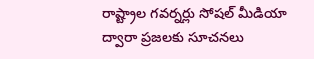రాష్ట్రాల గవర్నర్లు సోషల్ మీడియా ద్వారా ప్రజలకు సూచనలు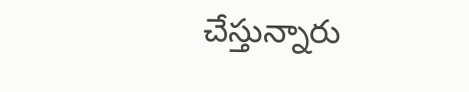చేస్తున్నారు